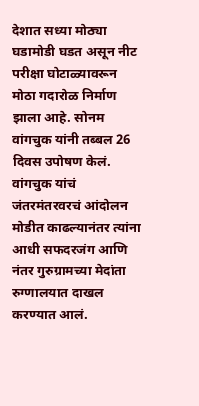देशात सध्या मोठ्या घडामोडी घडत असून नीट परीक्षा घोटाळ्यावरून मोठा गदारोळ निर्माण झाला आहे. सोनम वांगचुक यांनी तब्बल 26 दिवस उपोषण केलं. वांगचुक यांचं जंतरमंतरवरचं आंदोलन मोडीत काढल्यानंतर त्यांना आधी सफदरजंग आणि नंतर गुरुग्रामच्या मेदांता रुग्णालयात दाखल करण्यात आलं.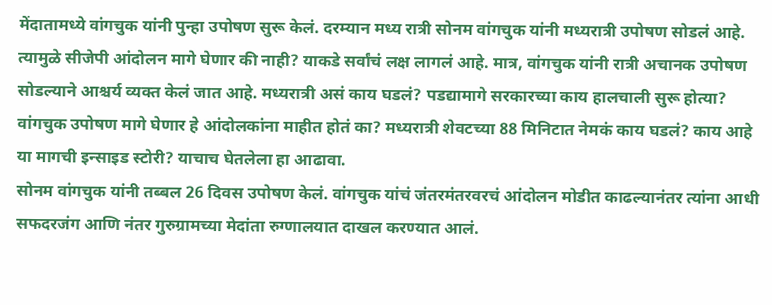मेंदातामध्ये वांगचुक यांनी पुन्हा उपोषण सुरू केलं. दरम्यान मध्य रात्री सोनम वांगचुक यांनी मध्यरात्री उपोषण सोडलं आहे.
त्यामुळे सीजेपी आंदोलन मागे घेणार की नाही? याकडे सर्वांचं लक्ष लागलं आहे. मात्र, वांगचुक यांनी रात्री अचानक उपोषण सोडल्याने आश्चर्य व्यक्त केलं जात आहे. मध्यरात्री असं काय घडलं? पडद्यामागे सरकारच्या काय हालचाली सुरू होत्या? वांगचुक उपोषण मागे घेणार हे आंदोलकांना माहीत होतं का? मध्यरात्री शेवटच्या 88 मिनिटात नेमकं काय घडलं? काय आहे या मागची इन्साइड स्टोरी? याचाच घेतलेला हा आढावा.
सोनम वांगचुक यांनी तब्बल 26 दिवस उपोषण केलं. वांगचुक यांचं जंतरमंतरवरचं आंदोलन मोडीत काढल्यानंतर त्यांना आधी सफदरजंग आणि नंतर गुरुग्रामच्या मेदांता रुग्णालयात दाखल करण्यात आलं.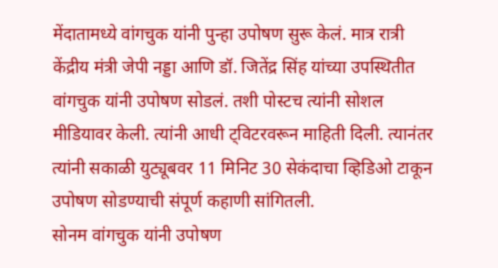मेंदातामध्ये वांगचुक यांनी पुन्हा उपोषण सुरू केलं. मात्र रात्री केंद्रीय मंत्री जेपी नड्डा आणि डॉ. जितेंद्र सिंह यांच्या उपस्थितीत वांगचुक यांनी उपोषण सोडलं. तशी पोस्टच त्यांनी सोशल मीडियावर केली. त्यांनी आधी ट्विटरवरून माहिती दिली. त्यानंतर त्यांनी सकाळी युट्यूबवर 11 मिनिट 30 सेकंदाचा व्हिडिओ टाकून उपोषण सोडण्याची संपूर्ण कहाणी सांगितली.
सोनम वांगचुक यांनी उपोषण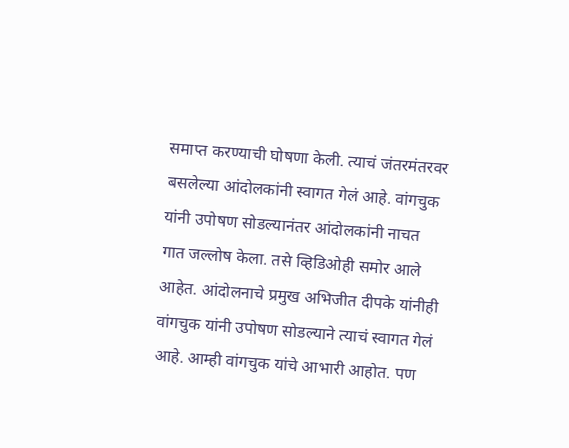समाप्त करण्याची घोषणा केली. त्याचं जंतरमंतरवर बसलेल्या आंदोलकांनी स्वागत गेलं आहे. वांगचुक यांनी उपोषण सोडल्यानंतर आंदोलकांनी नाचत गात जल्लोष केला. तसे व्हिडिओही समोर आले आहेत. आंदोलनाचे प्रमुख अभिजीत दीपके यांनीही वांगचुक यांनी उपोषण सोडल्याने त्याचं स्वागत गेलं आहे. आम्ही वांगचुक यांचे आभारी आहोत. पण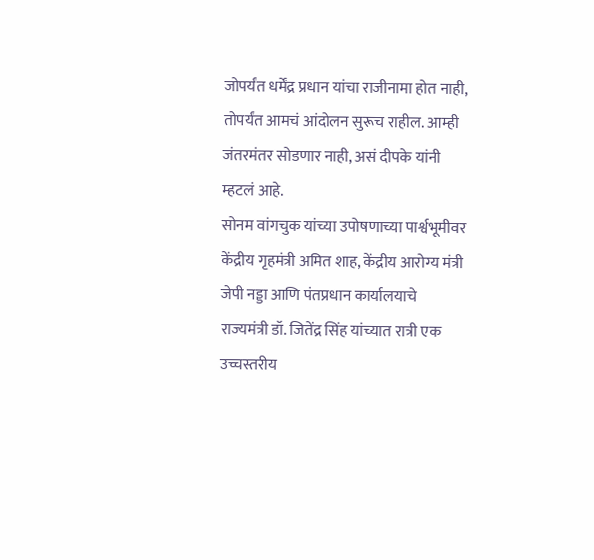जोपर्यंत धर्मेंद्र प्रधान यांचा राजीनामा होत नाही, तोपर्यंत आमचं आंदोलन सुरूच राहील. आम्ही जंतरमंतर सोडणार नाही, असं दीपके यांनी म्हटलं आहे.
सोनम वांगचुक यांच्या उपोषणाच्या पार्श्वभूमीवर केंद्रीय गृहमंत्री अमित शाह, केंद्रीय आरोग्य मंत्री जेपी नड्डा आणि पंतप्रधान कार्यालयाचे राज्यमंत्री डॉ. जितेंद्र सिंह यांच्यात रात्री एक उच्चस्तरीय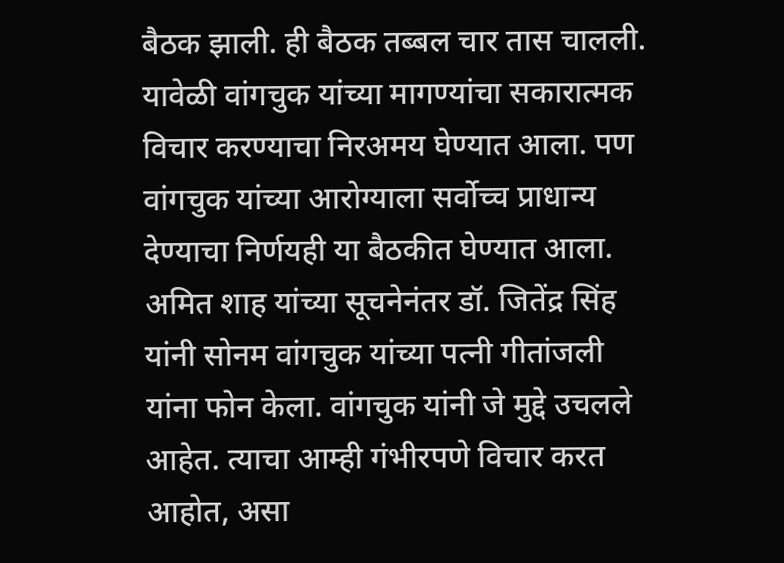बैठक झाली. ही बैठक तब्बल चार तास चालली. यावेळी वांगचुक यांच्या मागण्यांचा सकारात्मक विचार करण्याचा निरअमय घेण्यात आला. पण वांगचुक यांच्या आरोग्याला सर्वोच्च प्राधान्य देण्याचा निर्णयही या बैठकीत घेण्यात आला.
अमित शाह यांच्या सूचनेनंतर डॉ. जितेंद्र सिंह यांनी सोनम वांगचुक यांच्या पत्नी गीतांजली यांना फोन केला. वांगचुक यांनी जे मुद्दे उचलले आहेत. त्याचा आम्ही गंभीरपणे विचार करत आहोत, असा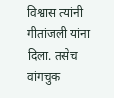विश्वास त्यांनी गीतांजली यांना दिला. तसेच वांगचुक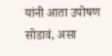यांनी आता उपोषण सोडावं, असा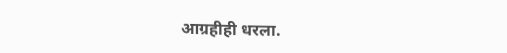आग्रहीही धरला.